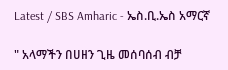Latest / SBS Amharic - ኤስ.ቢ.ኤስ አማርኛ

" አላማችን በሀዘን ጊዜ መሰባሰብ ብቻ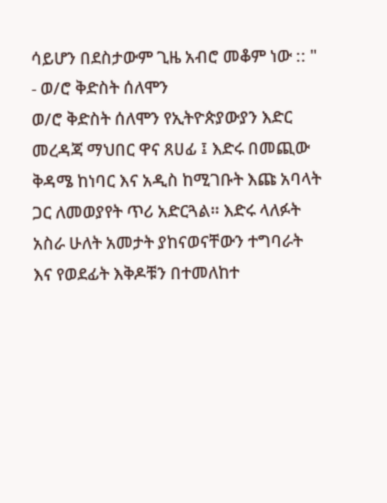ሳይሆን በደስታውም ጊዜ አብሮ መቆም ነው :: " - ወ/ሮ ቅድስት ሰለሞን
ወ/ሮ ቅድስት ሰለሞን የኢትዮጵያውያን እድር መረዳጃ ማህበር ዋና ጸሀፊ ፤ እድሩ በመጪው ቅዳሜ ከነባር እና አዲስ ከሚገቡት እጩ አባላት ጋር ለመወያየት ጥሪ አድርጓል። እድሩ ላለፉት አስራ ሁለት አመታት ያከናወናቸውን ተግባራት እና የወደፊት እቅዶቹን በተመለከተ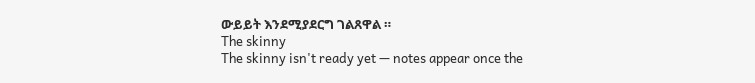ውይይት እንደሚያደርግ ገልጸዋል ።
The skinny
The skinny isn't ready yet — notes appear once the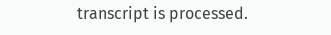transcript is processed.